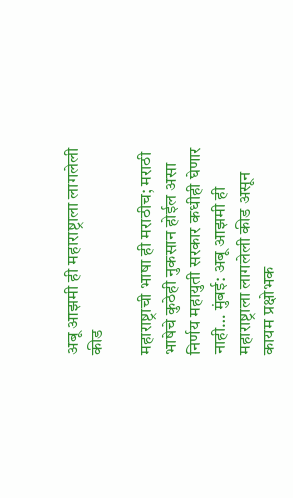अबू आझमी ही महाराष्ट्राला लागलेली कीड

महाराष्ट्राची भाषा ही मराठीच; मराठी भाषेचे कुठेही नुकसान होईल असा निर्णय महायुती सरकार कधीही घेणार नाही… मुंबई: अबू आझमी ही महाराष्ट्राला लागलेली कीड असून कायम प्रक्षोभक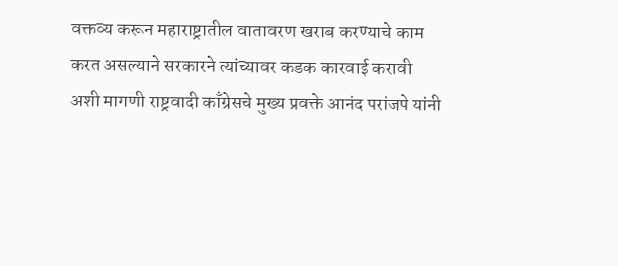वक्तव्य करून महाराष्ट्रातील वातावरण खराब करण्याचे काम करत असल्याने सरकारने त्यांच्यावर कडक कारवाई करावी अशी मागणी राष्ट्रवादी काँग्रेसचे मुख्य प्रवक्ते आनंद परांजपे यांनी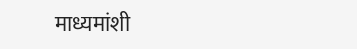माध्यमांशी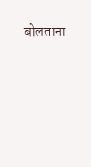बोलताना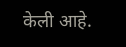केली आहे.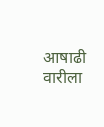आषाढी वारीला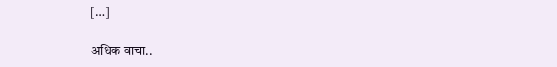[…]

अधिक वाचा..